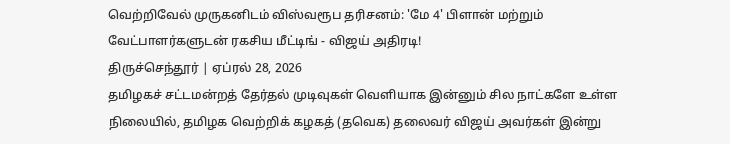வெற்றிவேல் முருகனிடம் விஸ்வரூப தரிசனம்: 'மே 4' பிளான் மற்றும் வேட்பாளர்களுடன் ரகசிய மீட்டிங் - விஜய் அதிரடி!
திருச்செந்தூர் | ஏப்ரல் 28, 2026
தமிழகச் சட்டமன்றத் தேர்தல் முடிவுகள் வெளியாக இன்னும் சில நாட்களே உள்ள நிலையில், தமிழக வெற்றிக் கழகத் (தவெக) தலைவர் விஜய் அவர்கள் இன்று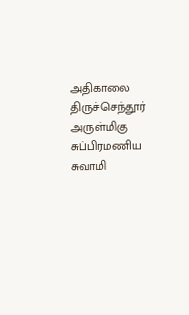அதிகாலை திருச்செந்தூர் அருள்மிகு சுப்பிரமணிய சுவாமி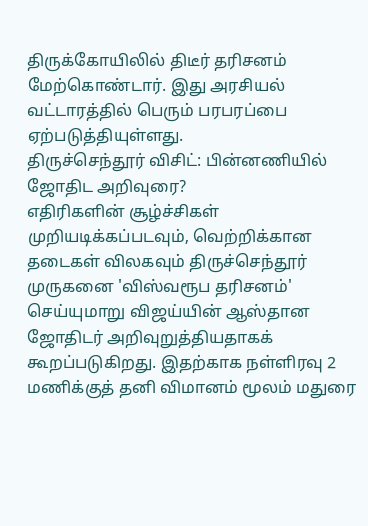திருக்கோயிலில் திடீர் தரிசனம் மேற்கொண்டார். இது அரசியல் வட்டாரத்தில் பெரும் பரபரப்பை ஏற்படுத்தியுள்ளது.
திருச்செந்தூர் விசிட்: பின்னணியில் ஜோதிட அறிவுரை?
எதிரிகளின் சூழ்ச்சிகள் முறியடிக்கப்படவும், வெற்றிக்கான தடைகள் விலகவும் திருச்செந்தூர் முருகனை 'விஸ்வரூப தரிசனம்' செய்யுமாறு விஜய்யின் ஆஸ்தான ஜோதிடர் அறிவுறுத்தியதாகக் கூறப்படுகிறது. இதற்காக நள்ளிரவு 2 மணிக்குத் தனி விமானம் மூலம் மதுரை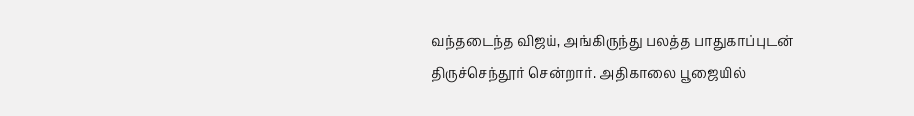வந்தடைந்த விஜய், அங்கிருந்து பலத்த பாதுகாப்புடன் திருச்செந்தூர் சென்றார். அதிகாலை பூஜையில்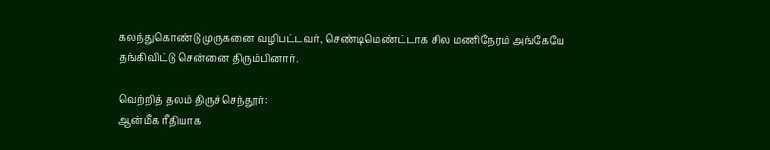கலந்துகொண்டு முருகனை வழிபட்டவர், செண்டிமெண்ட்டாக சில மணிநேரம் அங்கேயே தங்கிவிட்டு சென்னை திரும்பினார்.

வெற்றித் தலம் திருச்செந்தூர்:
ஆன்மீக ரீதியாக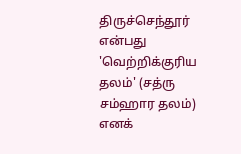திருச்செந்தூர் என்பது 'வெற்றிக்குரிய தலம்' (சத்ரு சம்ஹார தலம்) எனக்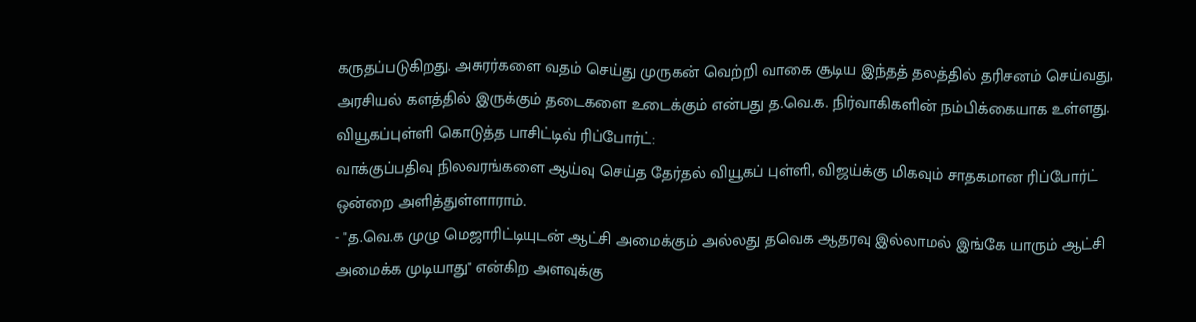கருதப்படுகிறது. அசுரர்களை வதம் செய்து முருகன் வெற்றி வாகை சூடிய இந்தத் தலத்தில் தரிசனம் செய்வது, அரசியல் களத்தில் இருக்கும் தடைகளை உடைக்கும் என்பது த.வெ.க. நிர்வாகிகளின் நம்பிக்கையாக உள்ளது.
வியூகப்புள்ளி கொடுத்த பாசிட்டிவ் ரிப்போர்ட்:
வாக்குப்பதிவு நிலவரங்களை ஆய்வு செய்த தேர்தல் வியூகப் புள்ளி, விஜய்க்கு மிகவும் சாதகமான ரிப்போர்ட் ஒன்றை அளித்துள்ளாராம்.
- "த.வெ.க முழு மெஜாரிட்டியுடன் ஆட்சி அமைக்கும் அல்லது தவெக ஆதரவு இல்லாமல் இங்கே யாரும் ஆட்சி அமைக்க முடியாது" என்கிற அளவுக்கு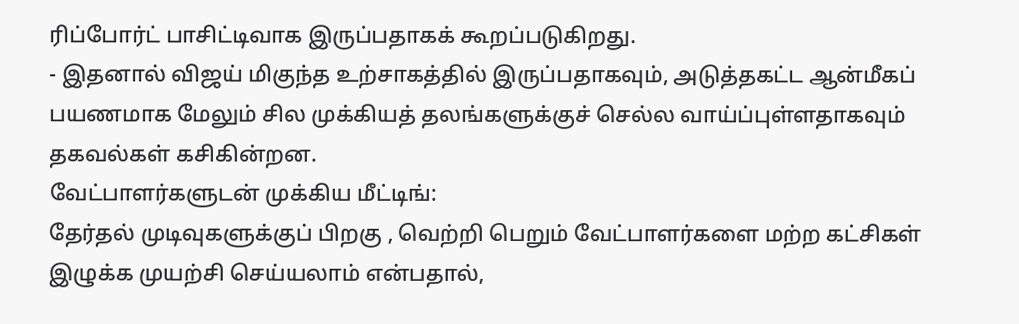ரிப்போர்ட் பாசிட்டிவாக இருப்பதாகக் கூறப்படுகிறது.
- இதனால் விஜய் மிகுந்த உற்சாகத்தில் இருப்பதாகவும், அடுத்தகட்ட ஆன்மீகப் பயணமாக மேலும் சில முக்கியத் தலங்களுக்குச் செல்ல வாய்ப்புள்ளதாகவும் தகவல்கள் கசிகின்றன.
வேட்பாளர்களுடன் முக்கிய மீட்டிங்:
தேர்தல் முடிவுகளுக்குப் பிறகு , வெற்றி பெறும் வேட்பாளர்களை மற்ற கட்சிகள் இழுக்க முயற்சி செய்யலாம் என்பதால்,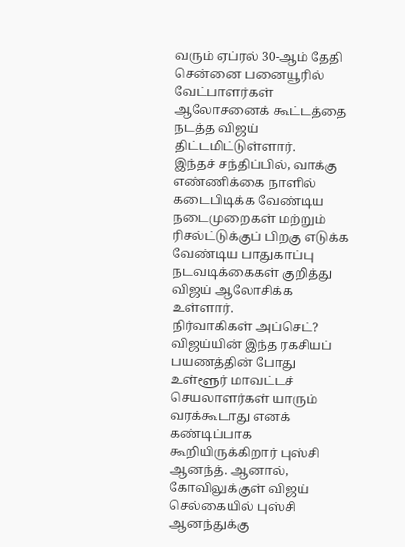வரும் ஏப்ரல் 30-ஆம் தேதி சென்னை பனையூரில் வேட்பாளர்கள் ஆலோசனைக் கூட்டத்தை நடத்த விஜய் திட்டமிட்டுள்ளார்.
இந்தச் சந்திப்பில், வாக்கு எண்ணிக்கை நாளில் கடைபிடிக்க வேண்டிய நடைமுறைகள் மற்றும் ரிசல்ட்டுக்குப் பிறகு எடுக்க வேண்டிய பாதுகாப்பு நடவடிக்கைகள் குறித்து விஜய் ஆலோசிக்க உள்ளார்.
நிர்வாகிகள் அப்செட்?
விஜய்யின் இந்த ரகசியப் பயணத்தின் போது உள்ளூர் மாவட்டச் செயலாளர்கள் யாரும் வரக்கூடாது எனக் கண்டிப்பாக கூறியிருக்கிறார் புஸ்சி ஆனந்த். ஆனால், கோவிலுக்குள் விஜய் செல்கையில் புஸ்சி ஆனந்துக்கு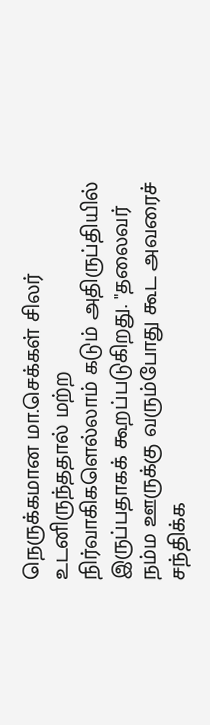நெருக்கமான மா.செக்கள் சிலர் உடனிருந்ததால் மற்ற நிர்வாகிகளெல்லாம் கடும் அதிருப்தியில் இருப்பதாகக் கூறப்படுகிறது. "தலைவர் நம்ம ஊருக்கு வரும்போது கூட அவரைச் சந்திக்க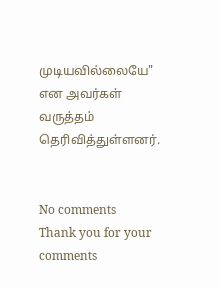முடியவில்லையே" என அவர்கள் வருத்தம் தெரிவித்துள்ளனர்.


No comments
Thank you for your comments